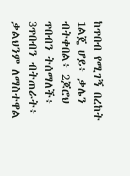ከጥበብ የሚገኝ በረከት
1ልጄ ሆይ፥ ቃሌን ብትቀበል፥ 2ጆሮህ ጥበብን ትሰማለች፥ 3ጥበብን ብትጠራት፥ ቃልህንም ለማስተዋል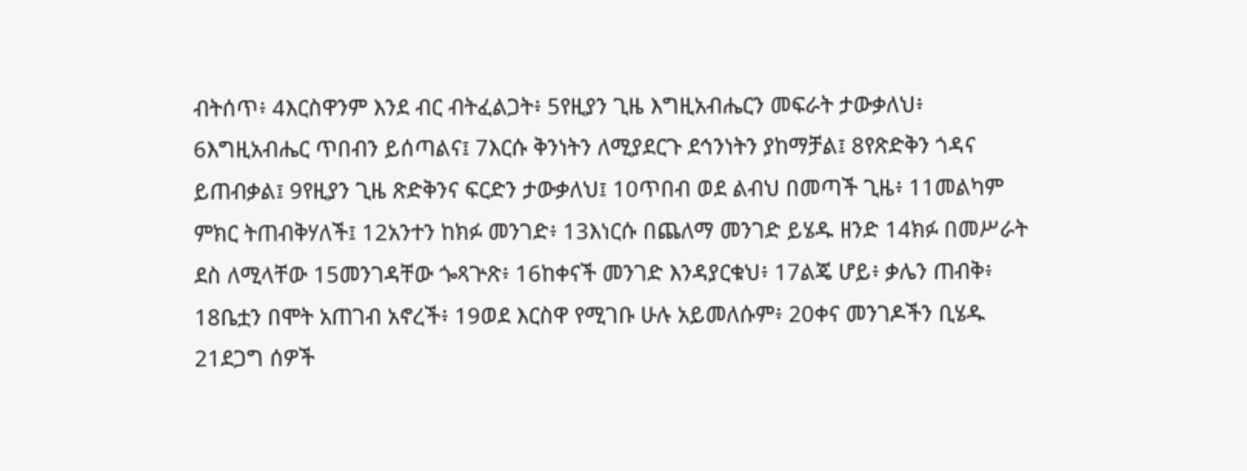ብትሰጥ፥ 4እርስዋንም እንደ ብር ብትፈልጋት፥ 5የዚያን ጊዜ እግዚአብሔርን መፍራት ታውቃለህ፥ 6እግዚአብሔር ጥበብን ይሰጣልና፤ 7እርሱ ቅንነትን ለሚያደርጉ ደኅንነትን ያከማቻል፤ 8የጽድቅን ጎዳና ይጠብቃል፤ 9የዚያን ጊዜ ጽድቅንና ፍርድን ታውቃለህ፤ 10ጥበብ ወደ ልብህ በመጣች ጊዜ፥ 11መልካም ምክር ትጠብቅሃለች፤ 12አንተን ከክፉ መንገድ፥ 13እነርሱ በጨለማ መንገድ ይሄዱ ዘንድ 14ክፉ በመሥራት ደስ ለሚላቸው 15መንገዳቸው ጐጻጕጽ፥ 16ከቀናች መንገድ እንዳያርቁህ፥ 17ልጄ ሆይ፥ ቃሌን ጠብቅ፥ 18ቤቷን በሞት አጠገብ አኖረች፥ 19ወደ እርስዋ የሚገቡ ሁሉ አይመለሱም፥ 20ቀና መንገዶችን ቢሄዱ 21ደጋግ ሰዎች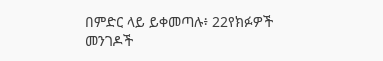በምድር ላይ ይቀመጣሉ፥ 22የክፉዎች መንገዶች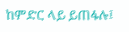ከምድር ላይ ይጠፋሉ፤